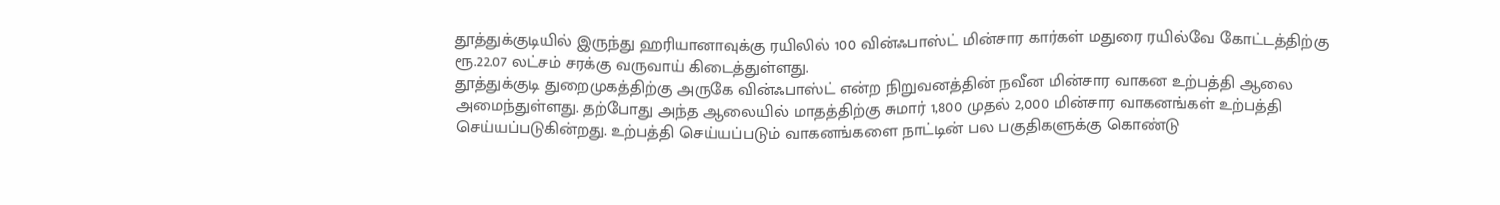தூத்துக்குடியில் இருந்து ஹரியானாவுக்கு ரயிலில் 100 வின்ஃபாஸ்ட் மின்சார கார்கள் மதுரை ரயில்வே கோட்டத்திற்கு ரூ.22.07 லட்சம் சரக்கு வருவாய் கிடைத்துள்ளது.
தூத்துக்குடி துறைமுகத்திற்கு அருகே வின்ஃபாஸ்ட் என்ற நிறுவனத்தின் நவீன மின்சார வாகன உற்பத்தி ஆலை அமைந்துள்ளது. தற்போது அந்த ஆலையில் மாதத்திற்கு சுமார் 1,800 முதல் 2,000 மின்சார வாகனங்கள் உற்பத்தி செய்யப்படுகின்றது. உற்பத்தி செய்யப்படும் வாகனங்களை நாட்டின் பல பகுதிகளுக்கு கொண்டு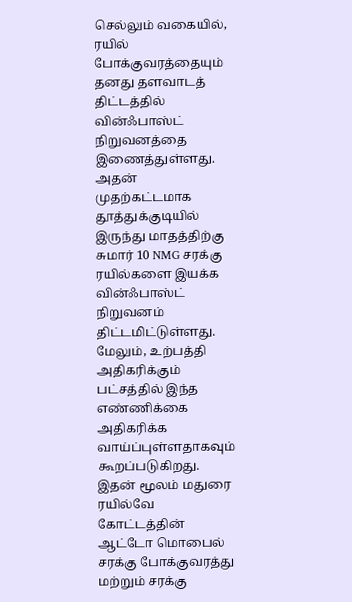செல்லும் வகையில், ரயில் போக்குவரத்தையும் தனது தளவாடத் திட்டத்தில் வின்ஃபாஸ்ட் நிறுவனத்தை இணைத்துள்ளது. அதன் முதற்கட்டமாக தூத்துக்குடியில் இருந்து மாதத்திற்கு சுமார் 10 NMG சரக்கு ரயில்களை இயக்க வின்ஃபாஸ்ட் நிறுவனம் திட்டமிட்டுள்ளது. மேலும், உற்பத்தி அதிகரிக்கும் பட்சத்தில் இந்த எண்ணிக்கை அதிகரிக்க வாய்ப்புள்ளதாகவும் கூறப்படுகிறது. இதன் மூலம் மதுரை ரயில்வே கோட்டத்தின் ஆட்டோ மொபைல் சரக்கு போக்குவரத்து மற்றும் சரக்கு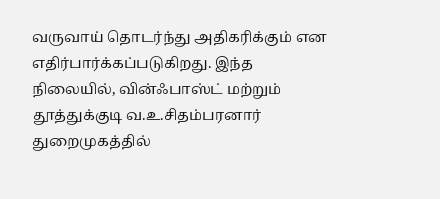வருவாய் தொடர்ந்து அதிகரிக்கும் என எதிர்பார்க்கப்படுகிறது. இந்த நிலையில், வின்ஃபாஸ்ட் மற்றும் தூத்துக்குடி வ.உ.சிதம்பரனார் துறைமுகத்தில்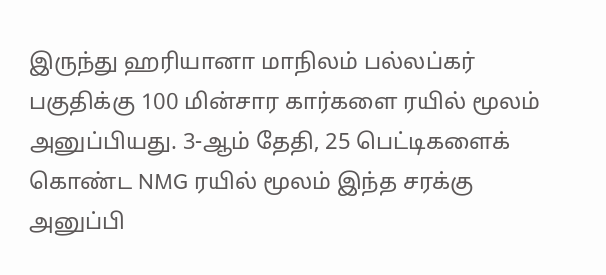இருந்து ஹரியானா மாநிலம் பல்லப்கர் பகுதிக்கு 100 மின்சார கார்களை ரயில் மூலம் அனுப்பியது. 3-ஆம் தேதி, 25 பெட்டிகளைக் கொண்ட NMG ரயில் மூலம் இந்த சரக்கு அனுப்பி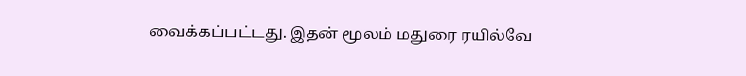வைக்கப்பட்டது. இதன் மூலம் மதுரை ரயில்வே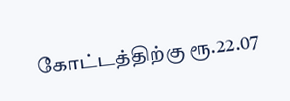கோட்டத்திற்கு ரூ.22.07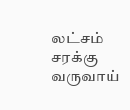லட்சம் சரக்கு வருவாய்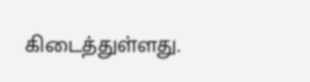கிடைத்துள்ளது.